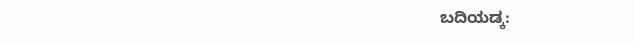ಬದಿಯಡ್ಕ: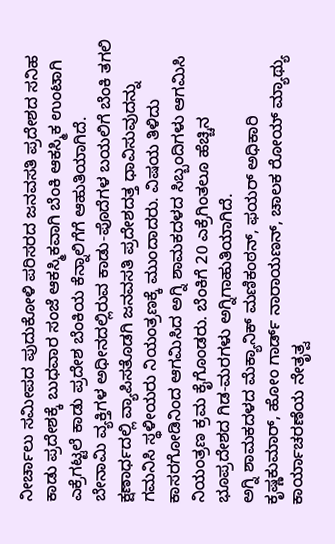ನೀರ್ಚಾಲು ಸಮೀಪದ ಪುದುಕೋಳಿ ಪರಿಸರದ ಜನವಸತಿ ಪ್ರದೇಶದ ಸನಿಹ ಕಾಡು ಪ್ರದೇಶಕ್ಕೆ ಬುಧವಾರ ಸಂಜೆ ಆಕಸ್ಮಿಕವಾಗಿ ಬೆಂಕಿ ಆಕಸ್ಮಿಕ ಉಂಟಾಗಿ ಎಕ್ರೆಗಟ್ಟಲೆ ಕಾಡು ಪ್ರದೇಶ ಬೆಂಕಿಯ ಕೆನ್ನಾಲಿಗೆಗೆ ಆಹುತಿಯಾಗಿದೆ.
ಬೇನಾಮಿ ವ್ಯಕ್ತಿಗಳ ಅಧೀನದಲ್ಲಿರುವ ಕಾಡು-ಪೊದೆಗಳ ಬಯಲಿಗೆ ಬೆಂಕಿ ತಗಲಿ ಕ್ಷಣಾರ್ಧದಲ್ಲಿ ವ್ಯಾಪಿಸತೊಡಗಿ ಜನವಸತಿ ಪ್ರದೇಶದತ್ತ ಧಾವಿಸುವುದನ್ನು ಗಮನಿಸಿ ಸ್ಥಳೀಯರು ನಿಯಂತ್ರಣಕ್ಕೆ ಮುಂದಾದರು. ವಿಷಯ ತಿಳಿದು ಕಾಸರಗೋಡಿನಿಂದ ಆಗಮಿಸಿದ ಅಗ್ನಿ ಶಾಮಕದಳದ ಸಿಬ್ಬಂದಿಗಳು ಆಗಮಿಸಿ ನಿಯಂತ್ರಣ ಕ್ರಮ ಕೈಗೊಂಡರು. ಬೆಂಕಿಗೆ 20 ಎಕ್ರೆಗಿಂತಲೂ ಹೆಚ್ಚಿನ ಭೂಪ್ರದೇಶದ ಗಿಡ-ಮರಗಳು ಅಗ್ನಿಗಾಹುತಿಯಾಗಿದೆ.
ಅಗ್ನಿ ಶಾಮಕದಳದ ಮೆಕ್ಯಾನಿಕ್ ಮಣಿಕಂಠನ್, ಫಯರ್ ಅಧಿಕಾರಿ ಕೃಷ್ಣಕುಮಾರ್, ಹೋಂ ಗಾರ್ಡ್ ನಾರಾಯಣನ್, ಚಾಲಕ ರೋಯ್ ಮ್ಯಾಥ್ಯು ಕಾರ್ಯಾಚರಣೆಯ ನೇತೃತ್ವ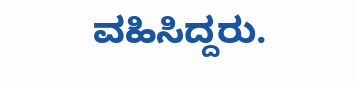ವಹಿಸಿದ್ದರು.